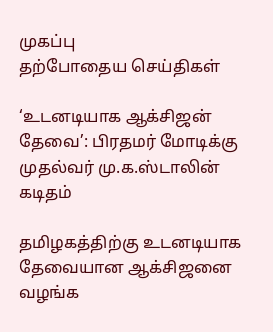முகப்பு
தற்போதைய செய்திகள்

‘உடனடியாக ஆக்சிஜன் தேவை’: பிரதமர் மோடிக்கு முதல்வர் மு.க.ஸ்டாலின் கடிதம்

தமிழகத்திற்கு உடனடியாக தேவையான ஆக்சிஜனை வழங்க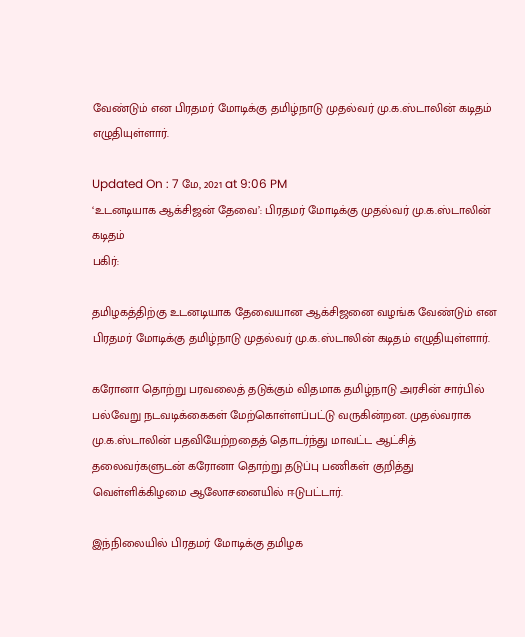வேண்டும் என பிரதமர் மோடிக்கு தமிழ்நாடு முதல்வர் மு.க.ஸ்டாலின் கடிதம் எழுதியுள்ளார்.

Updated On : 7 மே, 2021 at 9:06 PM
‘உடனடியாக ஆக்சிஜன் தேவை’: பிரதமர் மோடிக்கு முதல்வர் மு.க.ஸ்டாலின் கடிதம்
பகிர்:

தமிழகத்திற்கு உடனடியாக தேவையான ஆக்சிஜனை வழங்க வேண்டும் என பிரதமர் மோடிக்கு தமிழ்நாடு முதல்வர் மு.க.ஸ்டாலின் கடிதம் எழுதியுள்ளார்.

கரோனா தொற்று பரவலைத் தடுக்கும் விதமாக தமிழ்நாடு அரசின் சார்பில் பல்வேறு நடவடிக்கைகள் மேற்கொள்ளப்பட்டு வருகின்றன. முதல்வராக மு.க.ஸ்டாலின் பதவியேற்றதைத் தொடர்ந்து மாவட்ட ஆட்சித் தலைவர்களுடன் கரோனா தொற்று தடுப்பு பணிகள் குறித்து வெள்ளிக்கிழமை ஆலோசனையில் ஈடுபட்டார்.

இந்நிலையில் பிரதமர் மோடிக்கு தமிழக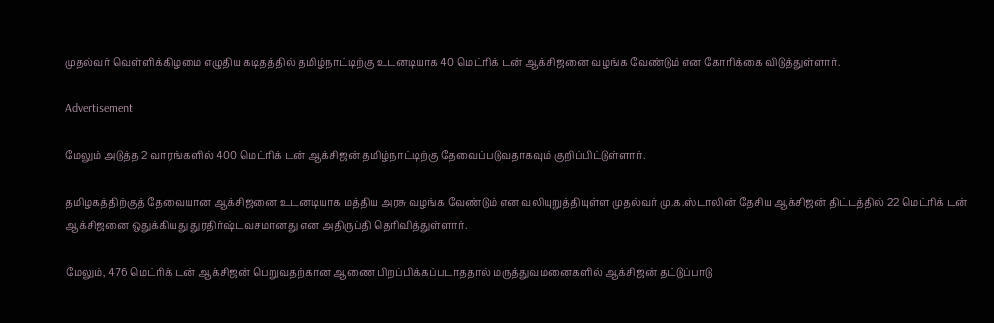முதல்வர் வெள்ளிக்கிழமை எழுதிய கடிதத்தில் தமிழ்நாட்டிற்கு உடனடியாக 40 மெட்ரிக் டன் ஆக்சிஜனை வழங்க வேண்டும் என கோரிக்கை விடுத்துள்ளார்.

Advertisement

மேலும் அடுத்த 2 வாரங்களில் 400 மெட்ரிக் டன் ஆக்சிஜன் தமிழ்நாட்டிற்கு தேவைப்படுவதாகவும் குறிப்பிட்டுள்ளார்.

தமிழகத்திற்குத் தேவையான ஆக்சிஜனை உடனடியாக மத்திய அரசு வழங்க வேண்டும் என வலியுறுத்தியுள்ள முதல்வர் மு.க.ஸ்டாலின் தேசிய ஆக்சிஜன் திட்டத்தில் 22 மெட்ரிக் டன் ஆக்சிஜனை ஒதுக்கியது துரதிர்ஷ்டவசமானது என அதிருப்தி தெரிவித்துள்ளார்.

மேலும், 476 மெட்ரிக் டன் ஆக்சிஜன் பெறுவதற்கான ஆணை பிறப்பிக்கப்படாததால் மருத்துவமனைகளில் ஆக்சிஜன் தட்டுப்பாடு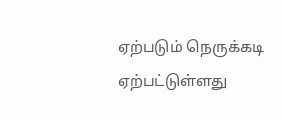ஏற்படும் நெருக்கடி ஏற்பட்டுள்ளது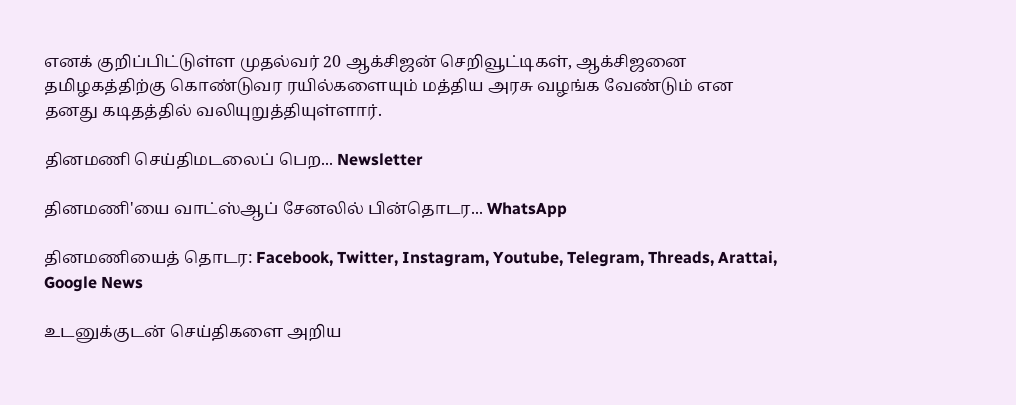எனக் குறிப்பிட்டுள்ள முதல்வர் 20 ஆக்சிஜன் செறிவூட்டிகள், ஆக்சிஜனை தமிழகத்திற்கு கொண்டுவர ரயில்களையும் மத்திய அரசு வழங்க வேண்டும் என  தனது கடிதத்தில் வலியுறுத்தியுள்ளார்.

தினமணி செய்திமடலைப் பெற... Newsletter

தினமணி'யை வாட்ஸ்ஆப் சேனலில் பின்தொடர... WhatsApp

தினமணியைத் தொடர: Facebook, Twitter, Instagram, Youtube, Telegram, Threads, Arattai, Google News

உடனுக்குடன் செய்திகளை அறிய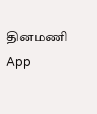தினமணி App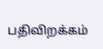பதிவிறக்கம்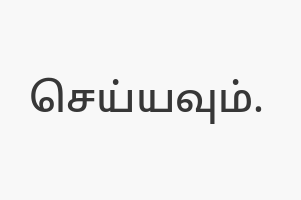செய்யவும்.